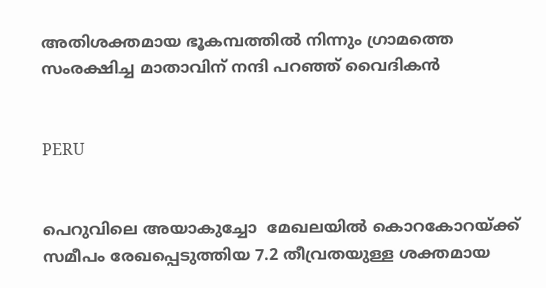അതിശക്തമായ ഭൂകമ്പത്തില്‍ നിന്നും ഗ്രാമത്തെ സംരക്ഷിച്ച മാതാവിന് നന്ദി പറഞ്ഞ് വൈദികന്‍


PERU


പെറുവിലെ അയാകുച്ചോ  മേഖലയില്‍ കൊറകോറയ്ക്ക് സമീപം രേഖപ്പെടുത്തിയ 7.2 തീവ്രതയുള്ള ശക്തമായ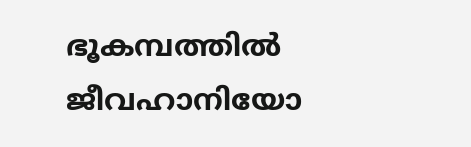ഭൂകമ്പത്തില്‍ ജീവഹാനിയോ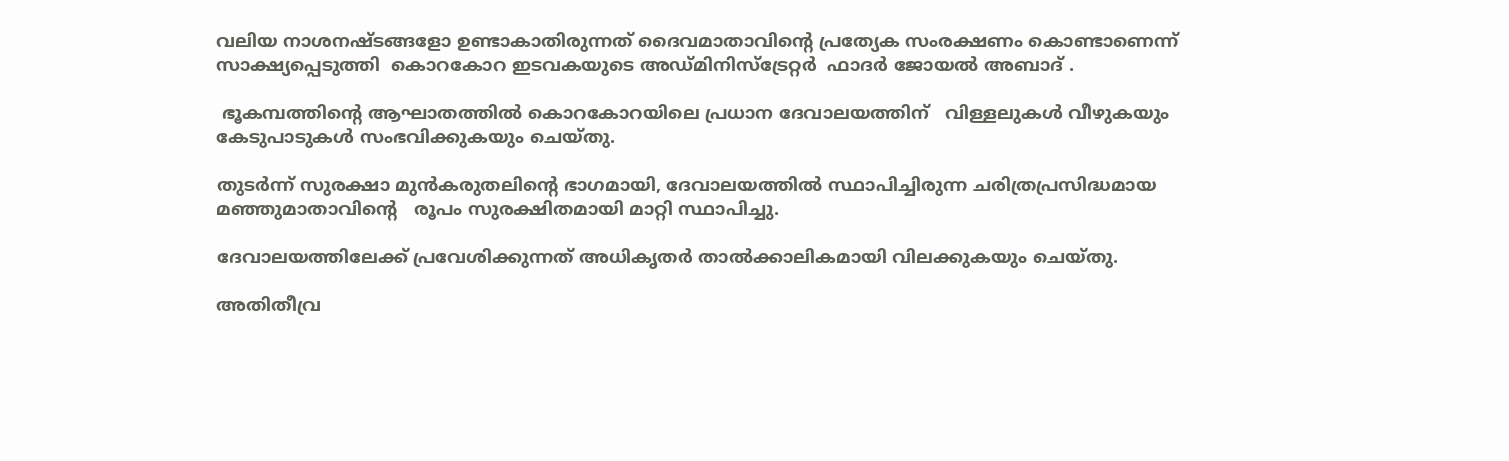വലിയ നാശനഷ്ടങ്ങളോ ഉണ്ടാകാതിരുന്നത് ദൈവമാതാവിന്റെ പ്രത്യേക സംരക്ഷണം കൊണ്ടാണെന്ന് സാക്ഷ്യപ്പെടുത്തി  കൊറകോറ ഇടവകയുടെ അഡ്മിനിസ്‌ട്രേറ്റര്‍  ഫാദര്‍ ജോയല്‍ അബാദ് .

 ഭൂകമ്പത്തിന്റെ ആഘാതത്തില്‍ കൊറകോറയിലെ പ്രധാന ദേവാലയത്തിന്   വിള്ളലുകള്‍ വീഴുകയും കേടുപാടുകള്‍ സംഭവിക്കുകയും ചെയ്തു.

തുടര്‍ന്ന് സുരക്ഷാ മുന്‍കരുതലിന്റെ ഭാഗമായി, ദേവാലയത്തില്‍ സ്ഥാപിച്ചിരുന്ന ചരിത്രപ്രസിദ്ധമായ  മഞ്ഞുമാതാവിന്റെ   രൂപം സുരക്ഷിതമായി മാറ്റി സ്ഥാപിച്ചു.

ദേവാലയത്തിലേക്ക് പ്രവേശിക്കുന്നത് അധികൃതര്‍ താല്‍ക്കാലികമായി വിലക്കുകയും ചെയ്തു.

അതിതീവ്ര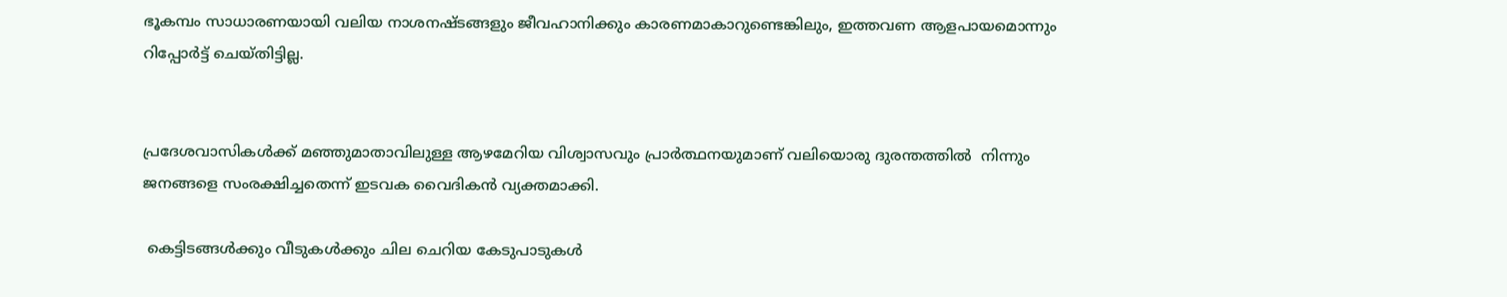ഭൂകമ്പം സാധാരണയായി വലിയ നാശനഷ്ടങ്ങളും ജീവഹാനിക്കും കാരണമാകാറുണ്ടെങ്കിലും, ഇത്തവണ ആളപായമൊന്നും റിപ്പോര്‍ട്ട് ചെയ്തിട്ടില്ല.


പ്രദേശവാസികള്‍ക്ക് മഞ്ഞുമാതാവിലുള്ള ആഴമേറിയ വിശ്വാസവും പ്രാര്‍ത്ഥനയുമാണ് വലിയൊരു ദുരന്തത്തില്‍  നിന്നും ജനങ്ങളെ സംരക്ഷിച്ചതെന്ന് ഇടവക വൈദികന്‍ വ്യക്തമാക്കി.

 കെട്ടിടങ്ങള്‍ക്കും വീടുകള്‍ക്കും ചില ചെറിയ കേടുപാടുകള്‍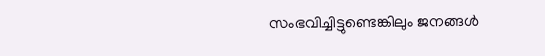സംഭവിച്ചിട്ടുണ്ടെങ്കിലും ജനങ്ങള്‍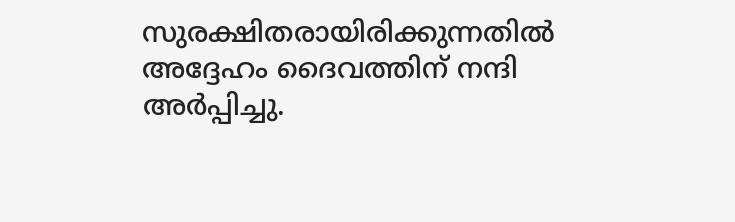സുരക്ഷിതരായിരിക്കുന്നതില്‍ അദ്ദേഹം ദൈവത്തിന് നന്ദി അര്‍പ്പിച്ചു.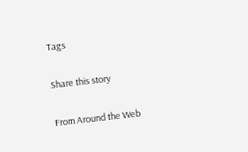Tags

Share this story

From Around the Web